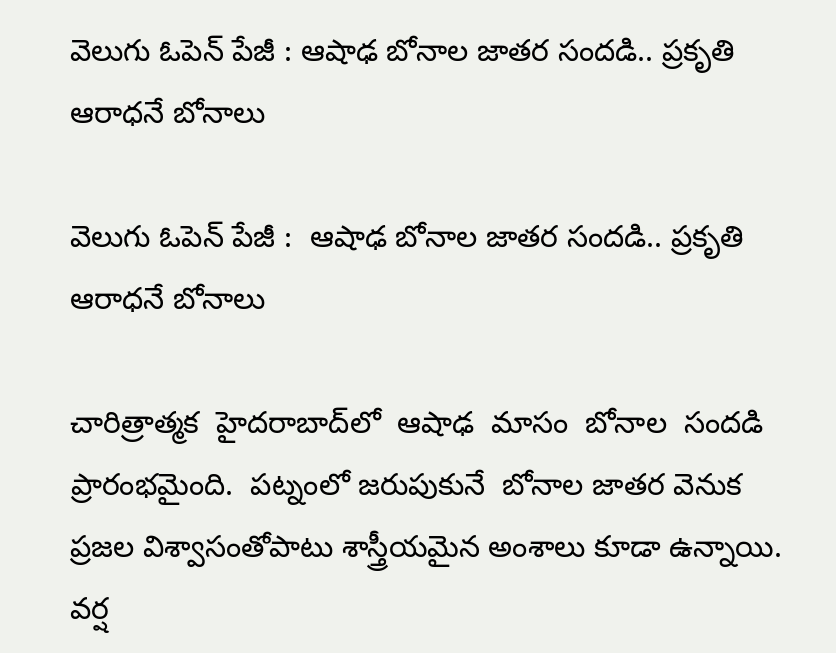వెలుగు ఓపెన్ పేజీ : ఆషాఢ బోనాల జాతర సందడి.. ప్రకృతి ఆరాధనే బోనాలు

వెలుగు ఓపెన్ పేజీ :  ఆషాఢ బోనాల జాతర సందడి.. ప్రకృతి ఆరాధనే బోనాలు

చారిత్రాత్మక  హైదరాబాద్‌‌లో  ఆషాఢ  మాసం  బోనాల  సందడి  ప్రారంభమైంది.  పట్నంలో జరుపుకునే  బోనాల జాతర వెనుక  ప్రజల విశ్వాసంతోపాటు శాస్త్రీయమైన అంశాలు కూడా ఉన్నాయి.   వర్ష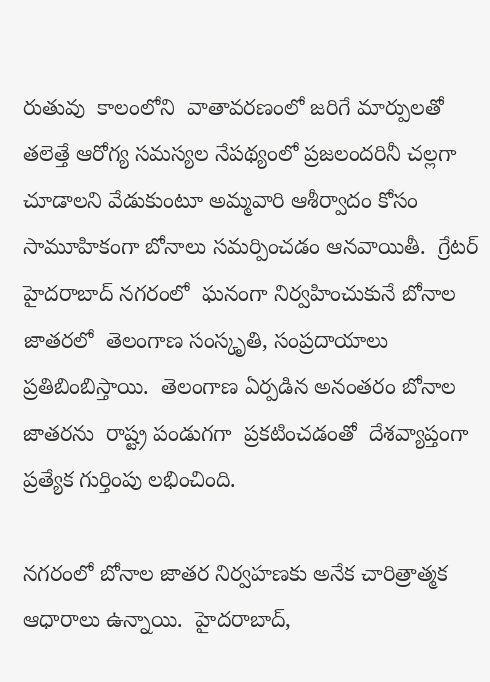రుతువు  కాలంలోని  వాతావరణంలో జరిగే మార్పులతో తలెత్తే ఆరోగ్య సమస్యల నేపథ్యంలో ప్రజలందరినీ చల్లగా చూడాలని వేడుకుంటూ అమ్మవారి ఆశీర్వాదం కోసం సామూహికంగా బోనాలు సమర్పించడం ఆనవాయితీ.  గ్రేటర్ హైదరాబాద్ నగరంలో  ఘనంగా నిర్వహించుకునే బోనాల జాతరలో  తెలంగాణ సంస్కృతి, సంప్రదాయాలు ప్రతిబింబిస్తాయి.  తెలంగాణ ఏర్పడిన అనంతరం బోనాల జాతరను  రాష్ట్ర పండుగగా  ప్రకటించడంతో  దేశవ్యాప్తంగా ప్రత్యేక గుర్తింపు లభించింది.

నగరంలో బోనాల జాతర నిర్వహణకు అనేక చారిత్రాత్మక ఆధారాలు ఉన్నాయి.  హైదరాబాద్,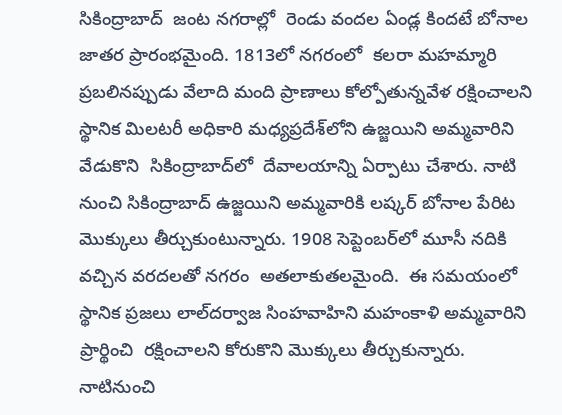సికింద్రాబాద్  జంట నగరాల్లో  రెండు వందల ఏండ్ల కిందటే బోనాల జాతర ప్రారంభమైంది. 1813లో నగరంలో  కల‌‌రా మహమ్మారి  ప్రబలినప్పుడు వేలాది మంది ప్రాణాలు కోల్పోతున్నవేళ రక్షించాలని  స్థానిక మిలటరీ అధికారి మధ్యప్రదేశ్‌‌లోని ఉజ్జయిని అమ్మవారిని వేడుకొని  సికింద్రాబాద్‌‌లో  దేవాలయాన్ని ఏర్పాటు చేశారు. నాటి  నుంచి సికింద్రాబాద్ ఉజ్జయిని అమ్మవారికి లష్కర్ బోనాల పేరిట మొక్కులు తీర్చుకుంటున్నారు. 1908 సెప్టెంబర్‌‌లో మూసీ నదికి వచ్చిన వరదలతో నగరం  అతలాకుతలమైంది.  ఈ సమయంలో స్థానిక ప్రజలు లాల్‌‌దర్వాజ సింహవాహిని మహంకాళి అమ్మవారిని  ప్రార్థించి  రక్షించాలని కోరుకొని మొక్కులు తీర్చుకున్నారు.  నాటినుంచి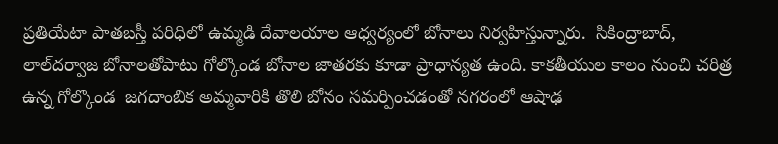ప్రతియేటా పాతబస్తీ పరిధిలో ఉమ్మడి దేవాలయాల ఆధ్వర్యంలో బోనాలు నిర్వహిస్తున్నారు.  సికింద్రాబాద్, లాల్‌‌దర్వాజ బోనాలతోపాటు గోల్కొండ బోనాల జాతరకు కూడా ప్రాధాన్యత ఉంది. కాకతీయుల కాలం నుంచి చరిత్ర ఉన్న గోల్కొండ  జగదాంబిక అమ్మవారికి తొలి బోనం సమర్పించడంతో నగరంలో ఆషాఢ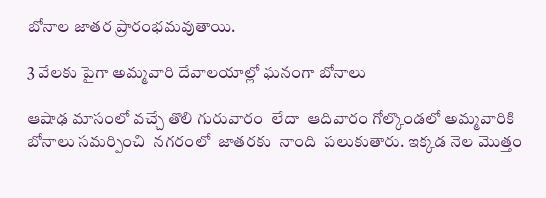బోనాల జాతర ప్రారంభమవుతాయి.

3 వేలకు పైగా అమ్మవారి దేవాలయాల్లో ఘనంగా బోనాలు

ఆషాఢ మాసంలో వచ్చే తొలి గురువారం  లేదా  ఆదివారం గోల్కొండలో అమ్మవారికి  బోనాలు సమర్పించి  నగరంలో  జాతరకు  నాంది  పలుకుతారు. ఇక్కడ నెల మొత్తం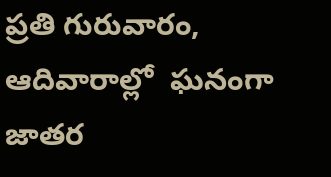ప్రతి గురువారం, ఆదివారాల్లో  ఘనంగా జాతర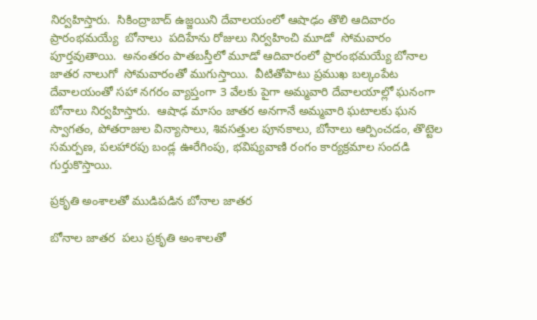నిర్వహిస్తారు.  సికింద్రాబాద్ ఉజ్జయిని దేవాలయంలో ఆషాఢం తొలి ఆదివారం ప్రారంభమయ్యే  బోనాలు  పదిహేను రోజులు నిర్వహించి మూడో  సోమవారం
పూర్తవుతాయి.  అనంతరం పాతబస్తీలో మూడో ఆదివారంలో ప్రారంభమయ్యే బోనాల జాతర నాలుగో  సోమవారంతో ముగుస్తాయి.  వీటితోపాటు ప్రముఖ బల్కంపేట దేవాలయంతో సహా నగరం వ్యాప్తంగా 3 వేలకు పైగా అమ్మవారి దేవాలయాల్లో ఘనంగా బోనాలు నిర్వహిస్తారు.  ఆషాఢ మాసం జాతర అనగానే అమ్మవారి ఘటాలకు ఘన స్వాగతం, పోతరాజుల విన్యాసాలు, శివసత్తుల పూనకాలు, బోనాలు ఆర్పించడం, తొట్టెల సమర్పణ, పలహారపు బండ్ల ఊరేగింపు, భవిష్యవాణి రంగం కార్యక్రమాల సందడి గుర్తుకొస్తాయి.

ప్రకృతి అంశాలతో ముడిపడిన బోనాల జాతర

బోనాల జాతర  పలు ప్రకృతి అంశాలతో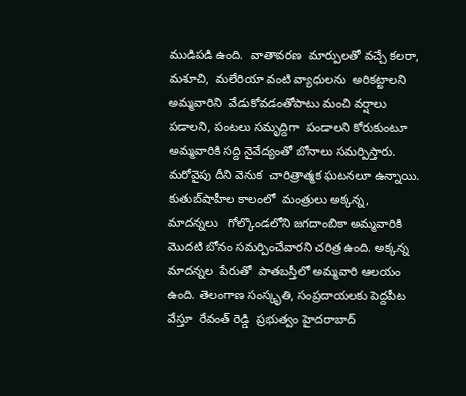ముడిపడి ఉంది.  వాతావరణ  మార్పులతో వచ్చే కలరా,  మశూచి,  మలేరియా వంటి వ్యాధులను  అరికట్టాలని అమ్మవారిని  వేడుకోవడంతోపాటు మంచి వర్షాలు పడాలని, పంటలు సమృద్దిగా  పండాలని కోరుకుంటూ అమ్మవారికి సద్ది నైవేద్యంతో బోనాలు సమర్పిస్తారు.  మరోవైపు దీని వెనుక  చారిత్రాత్మక ఘటనలూ ఉన్నాయి.  కుతుబ్‌‌షాహీల కాలంలో  మంత్రులు అక్కన్న, మాదన్నలు   గోల్కొండలోని జగదాంబికా అమ్మవారికి మొదటి బోనం సమర్పించేవారని చరిత్ర ఉంది. అక్కన్న  మాదన్నల  పేరుతో  పాతబస్తీలో అమ్మవారి ఆలయం ఉంది. తెలంగాణ సంస్కృతి, సంప్రదాయలకు పెద్దపీట వేస్తూ  రేవంత్ రెడ్డి  ప్రభుత్వం హైదరాబాద్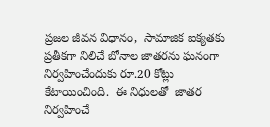ప్రజల జీవన విధానం,  సామాజిక ఐక్యతకు ప్రతీకగా నిలిచే బోనాల జాతరను ఘనంగా నిర్వహించేందుకు రూ.20 కోట్లు కేటాయించింది.  ఈ నిధులతో  జాతర నిర్వహించే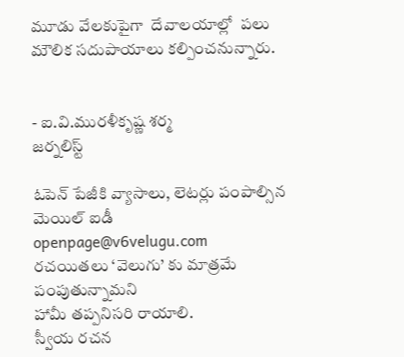మూడు వేలకుపైగా  దేవాలయాల్లో  పలు మౌలిక సదుపాయాలు కల్పించనున్నారు.


- ఐ.వి.మురళీకృష్ణ శర్మ
జర్నలిస్ట్

ఓపెన్ పేజీకి వ్యాసాలు, లెటర్లు పంపాల్సిన మెయిల్ ఐడీ
openpage@v6velugu.com
రచయితలు ‘వెలుగు’ కు మాత్రమే పంపుతున్నామని
హామీ తప్పనిసరి రాయాలి.
స్వీయ రచన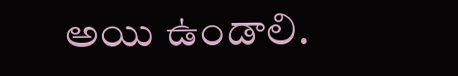అయి ఉండాలి.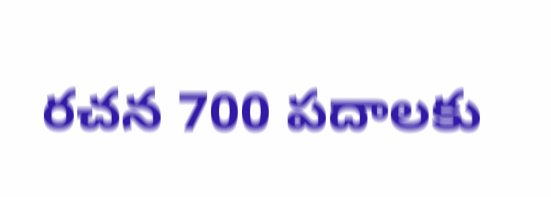రచన 700 పదాలకు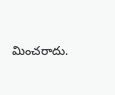మించరాదు.